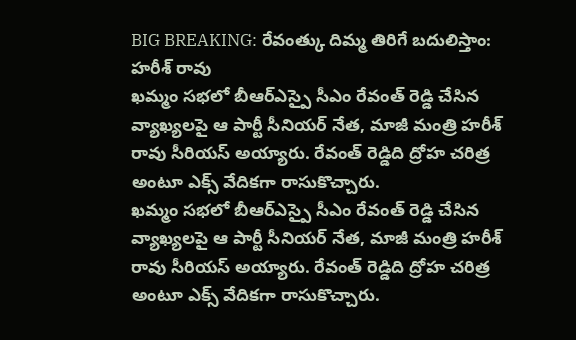BIG BREAKING: రేవంత్కు దిమ్మ తిరిగే బదులిస్తాం: హరీశ్ రావు
ఖమ్మం సభలో బీఆర్ఎస్పై సీఎం రేవంత్ రెడ్డి చేసిన వ్యాఖ్యలపై ఆ పార్టీ సీనియర్ నేత, మాజీ మంత్రి హరీశ్ రావు సీరియస్ అయ్యారు. రేవంత్ రెడ్డిది ద్రోహ చరిత్ర అంటూ ఎక్స్ వేదికగా రాసుకొచ్చారు.
ఖమ్మం సభలో బీఆర్ఎస్పై సీఎం రేవంత్ రెడ్డి చేసిన వ్యాఖ్యలపై ఆ పార్టీ సీనియర్ నేత, మాజీ మంత్రి హరీశ్ రావు సీరియస్ అయ్యారు. రేవంత్ రెడ్డిది ద్రోహ చరిత్ర అంటూ ఎక్స్ వేదికగా రాసుకొచ్చారు.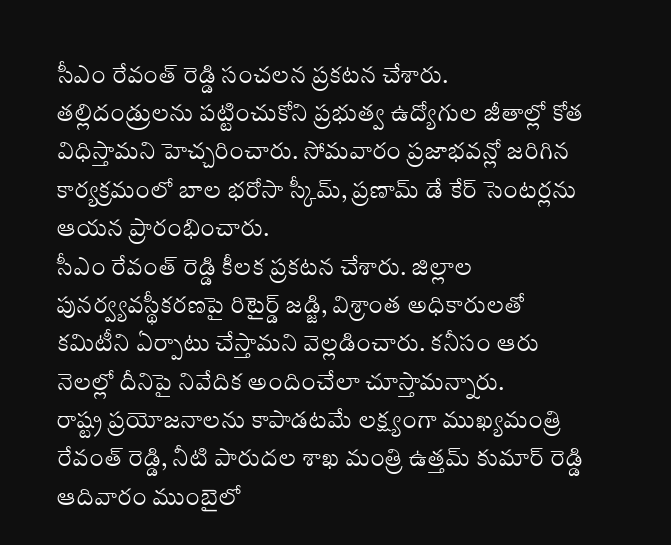సీఎం రేవంత్ రెడ్డి సంచలన ప్రకటన చేశారు. తల్లిదండ్రులను పట్టించుకోని ప్రభుత్వ ఉద్యోగుల జీతాల్లో కోత విధిస్తామని హెచ్చరించారు. సోమవారం ప్రజాభవన్లో జరిగిన కార్యక్రమంలో బాల భరోసా స్కీమ్, ప్రణామ్ డే కేర్ సెంటర్లను ఆయన ప్రారంభించారు.
సీఎం రేవంత్ రెడ్డి కీలక ప్రకటన చేశారు. జిల్లాల పునర్వ్యవస్థీకరణపై రిటైర్డ్ జడ్జి, విశ్రాంత అధికారులతో కమిటీని ఏర్పాటు చేస్తామని వెల్లడించారు. కనీసం ఆరు నెలల్లో దీనిపై నివేదిక అందించేలా చూస్తామన్నారు.
రాష్ట్ర ప్రయోజనాలను కాపాడటమే లక్ష్యంగా ముఖ్యమంత్రి రేవంత్ రెడ్డి, నీటి పారుదల శాఖ మంత్రి ఉత్తమ్ కుమార్ రెడ్డి ఆదివారం ముంబైలో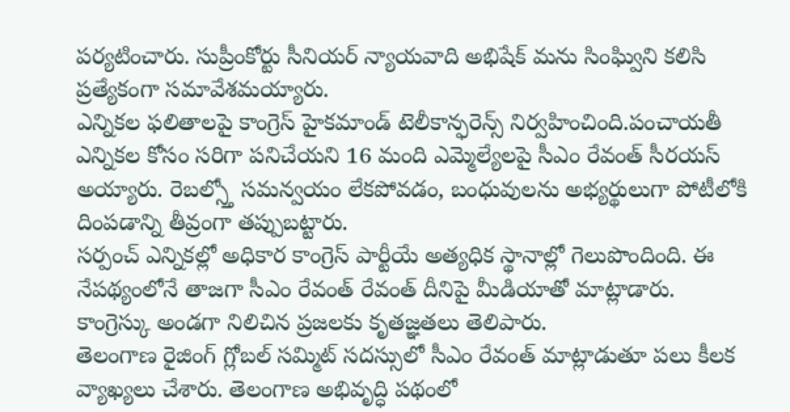పర్యటించారు. సుప్రీంకోర్టు సీనియర్ న్యాయవాది అభిషేక్ మను సింఘ్విని కలిసి ప్రత్యేకంగా సమావేశమయ్యారు.
ఎన్నికల ఫలితాలపై కాంగ్రెస్ హైకమాండ్ టెలీకాన్ఫరెన్స్ నిర్వహించింది.పంచాయతీ ఎన్నికల కోసం సరిగా పనిచేయని 16 మంది ఎమ్మెల్యేలపై సీఎం రేవంత్ సీరయస్ అయ్యారు. రెబల్స్తో సమన్వయం లేకపోవడం, బంధువులను అభ్యర్థులుగా పోటీలోకి దింపడాన్ని తీవ్రంగా తప్పుబట్టారు.
సర్పంచ్ ఎన్నికల్లో అధికార కాంగ్రెస్ పార్టీయే అత్యధిక స్థానాల్లో గెలుపొందింది. ఈ నేపథ్యంలోనే తాజగా సీఎం రేవంత్ రేవంత్ దీనిపై మీడియాతో మాట్లాడారు. కాంగ్రెస్కు అండగా నిలిచిన ప్రజలకు కృతజ్ఞతలు తెలిపారు.
తెలంగాణ రైజింగ్ గ్లోబల్ సమ్మిట్ సదస్సులో సీఎం రేవంత్ మాట్లాడుతూ పలు కీలక వ్యాఖ్యలు చేశారు. తెలంగాణ అభివృద్ధి పథంలో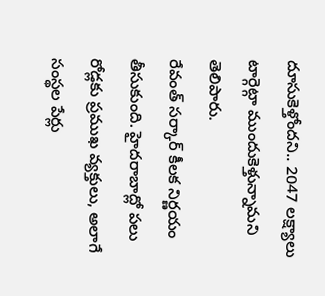దూసుకెళ్తోందని.. 2047 లక్ష్యాలు టార్గెట్గా ముందుకెళ్తున్నామని తెలిపారు.
రేవంత్ సర్కార్ కీలక నిర్ణయం తీసుకుంది. హైదరాబాద్లో పలు రోడ్లకు ప్రముఖ వ్యక్తులు, అలాగే సంస్థల పేర్లు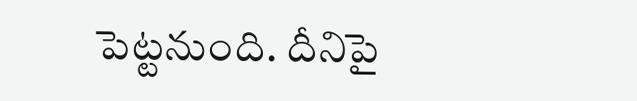పెట్టనుంది. దీనిపై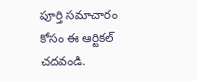పూర్తి సమాచారం కోసం ఈ ఆర్టికల్ చదవండి.